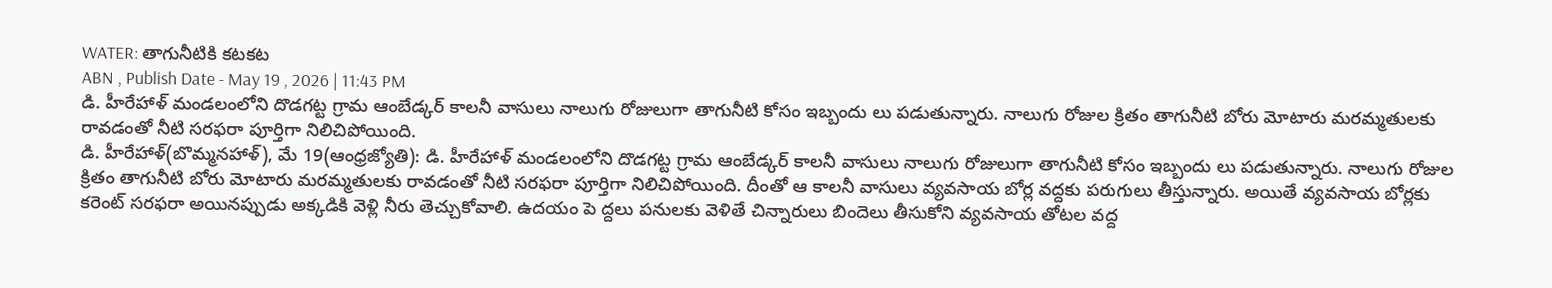WATER: తాగునీటికి కటకట
ABN , Publish Date - May 19 , 2026 | 11:43 PM
డి. హీరేహాళ్ మండలంలోని దొడగట్ట గ్రామ ఆంబేడ్కర్ కాలనీ వాసులు నాలుగు రోజులుగా తాగునీటి కోసం ఇబ్బందు లు పడుతున్నారు. నాలుగు రోజుల క్రితం తాగునీటి బోరు మోటారు మరమ్మతులకు రావడంతో నీటి సరఫరా పూర్తిగా నిలిచిపోయింది.
డి. హీరేహాళ్(బొమ్మనహాళ్), మే 19(ఆంధ్రజ్యోతి): డి. హీరేహాళ్ మండలంలోని దొడగట్ట గ్రామ ఆంబేడ్కర్ కాలనీ వాసులు నాలుగు రోజులుగా తాగునీటి కోసం ఇబ్బందు లు పడుతున్నారు. నాలుగు రోజుల క్రితం తాగునీటి బోరు మోటారు మరమ్మతులకు రావడంతో నీటి సరఫరా పూర్తిగా నిలిచిపోయింది. దీంతో ఆ కాలనీ వాసులు వ్యవసాయ బోర్ల వద్దకు పరుగులు తీస్తున్నారు. అయితే వ్యవసాయ బోర్లకు కరెంట్ సరఫరా అయినప్పుడు అక్కడికి వెళ్లి నీరు తెచ్చుకోవాలి. ఉదయం పె ద్దలు పనులకు వెళితే చిన్నారులు బిందెలు తీసుకోని వ్యవసాయ తోటల వద్ద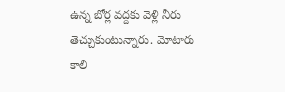ఉన్న బోర్ల వద్దకు వెళ్లి నీరు తెచ్చుకుంటున్నారు. మోటారు కాలి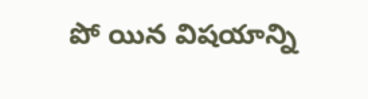పో యిన విషయాన్ని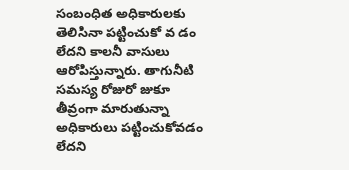సంబంధిత అధికారులకు తెలిసినా పట్టించుకో వ డం లేదని కాలనీ వాసులు ఆరోపిస్తున్నారు. తాగునీటి సమస్య రోజురో జుకూ తీవ్రంగా మారుతున్నా అధికారులు పట్టించుకోవడం లేదని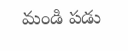మండి పడు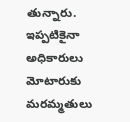తున్నారు. ఇప్పటికైనా అధికారులు మోటారుకు మరమ్మతులు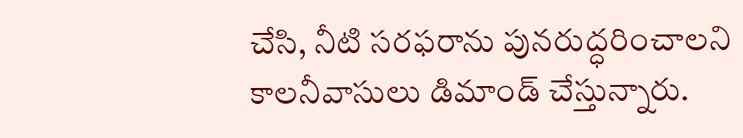చేసి, నీటి సరఫరాను పునరుద్ధరించాలని కాలనీవాసులు డిమాండ్ చేస్తున్నారు.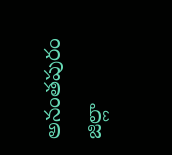అనంతపురం జిల్లా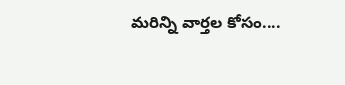మరిన్ని వార్తల కోసం....